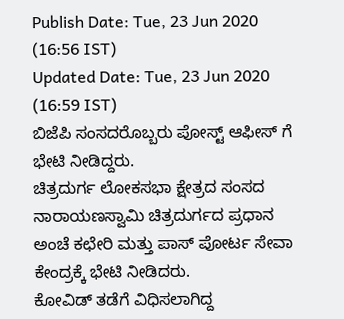Publish Date: Tue, 23 Jun 2020 (16:56 IST)
Updated Date: Tue, 23 Jun 2020 (16:59 IST)
ಬಿಜೆಪಿ ಸಂಸದರೊಬ್ಬರು ಪೋಸ್ಟ್ ಆಫೀಸ್ ಗೆ ಭೇಟಿ ನೀಡಿದ್ದರು.
ಚಿತ್ರದುರ್ಗ ಲೋಕಸಭಾ ಕ್ಷೇತ್ರದ ಸಂಸದ ನಾರಾಯಣಸ್ವಾಮಿ ಚಿತ್ರದುರ್ಗದ ಪ್ರಧಾನ ಅಂಚೆ ಕಛೇರಿ ಮತ್ತು ಪಾಸ್ ಪೋರ್ಟ ಸೇವಾ ಕೇಂದ್ರಕ್ಕೆ ಭೇಟಿ ನೀಡಿದರು.
ಕೋವಿಡ್ ತಡೆಗೆ ವಿಧಿಸಲಾಗಿದ್ದ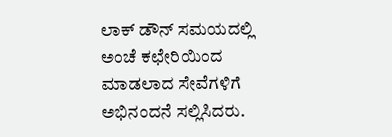ಲಾಕ್ ಡೌನ್ ಸಮಯದಲ್ಲಿ ಅಂಚೆ ಕಛೇರಿಯಿಂದ ಮಾಡಲಾದ ಸೇವೆಗಳಿಗೆ ಅಭಿನಂದನೆ ಸಲ್ಲಿಸಿದರು.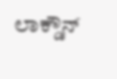ಲಾಕ್ಡೌನ್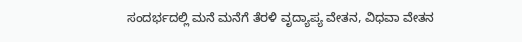ಸಂದರ್ಭದಲ್ಲಿ ಮನೆ ಮನೆಗೆ ತೆರಳಿ ವೃದ್ಯಾಪ್ಯ ವೇತನ, ವಿಧವಾ ವೇತನ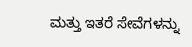ಮತ್ತು ಇತರೆ ಸೇವೆಗಳನ್ನು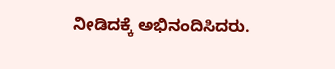ನೀಡಿದಕ್ಕೆ ಅಭಿನಂದಿಸಿದರು.